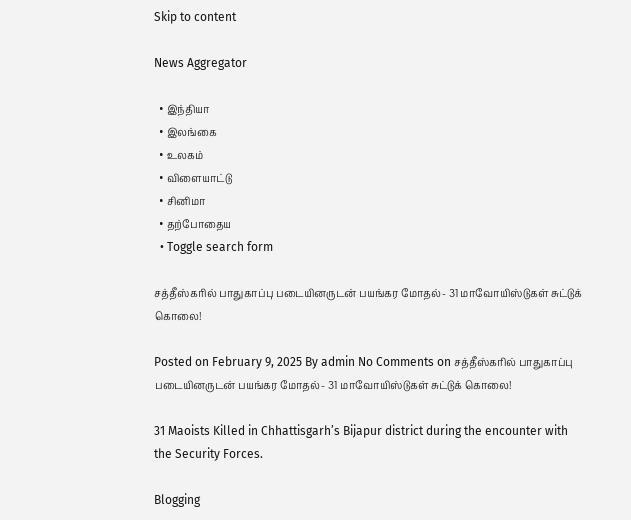Skip to content

News Aggregator

  • இந்தியா
  • இலங்கை
  • உலகம்
  • விளையாட்டு
  • சினிமா
  • தற்போதைய
  • Toggle search form

சத்தீஸ்கரில் பாதுகாப்பு படையினருடன் பயங்கர மோதல்- 31 மாவோயிஸ்டுகள் சுட்டுக் கொலை!

Posted on February 9, 2025 By admin No Comments on சத்தீஸ்கரில் பாதுகாப்பு படையினருடன் பயங்கர மோதல்- 31 மாவோயிஸ்டுகள் சுட்டுக் கொலை!

31 Maoists Killed in Chhattisgarh’s Bijapur district during the encounter with the Security Forces.

Blogging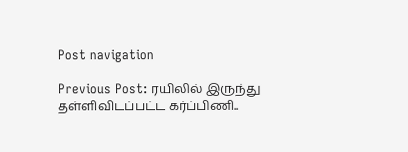Post navigation

Previous Post: ரயிலில் இருந்து தள்ளிவிடப்பட்ட கர்ப்பிணி..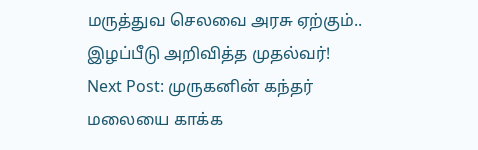மருத்துவ செலவை அரசு ஏற்கும்.. இழப்பீடு அறிவித்த முதல்வர்!
Next Post: முருகனின் கந்தர் மலையை காக்க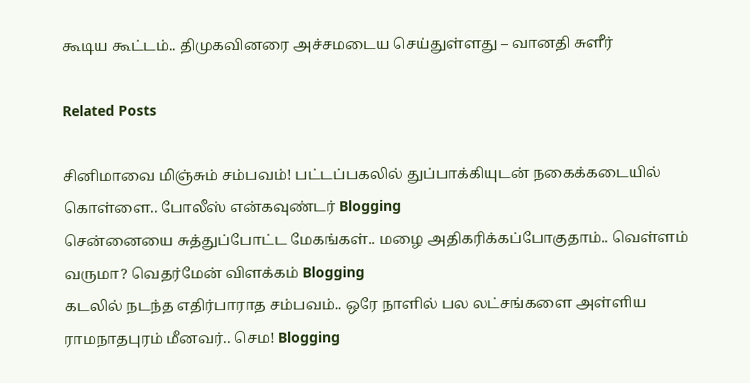கூடிய கூட்டம்.. திமுகவினரை அச்சமடைய செய்துள்ளது – வானதி சுளீர்

Related Posts

சினிமாவை மிஞ்சும் சம்பவம்! பட்டப்பகலில் துப்பாக்கியுடன் நகைக்கடையில் கொள்ளை.. போலீஸ் என்கவுண்டர் Blogging
சென்னையை சுத்துப்போட்ட மேகங்கள்.. மழை அதிகரிக்கப்போகுதாம்.. வெள்ளம் வருமா? வெதர்மேன் விளக்கம் Blogging
கடலில் நடந்த எதிர்பாராத சம்பவம்.. ஒரே நாளில் பல லட்சங்களை அள்ளிய ராமநாதபுரம் மீனவர்.. செம! Blogging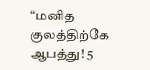“மனித குலத்திற்கே ஆபத்து! 5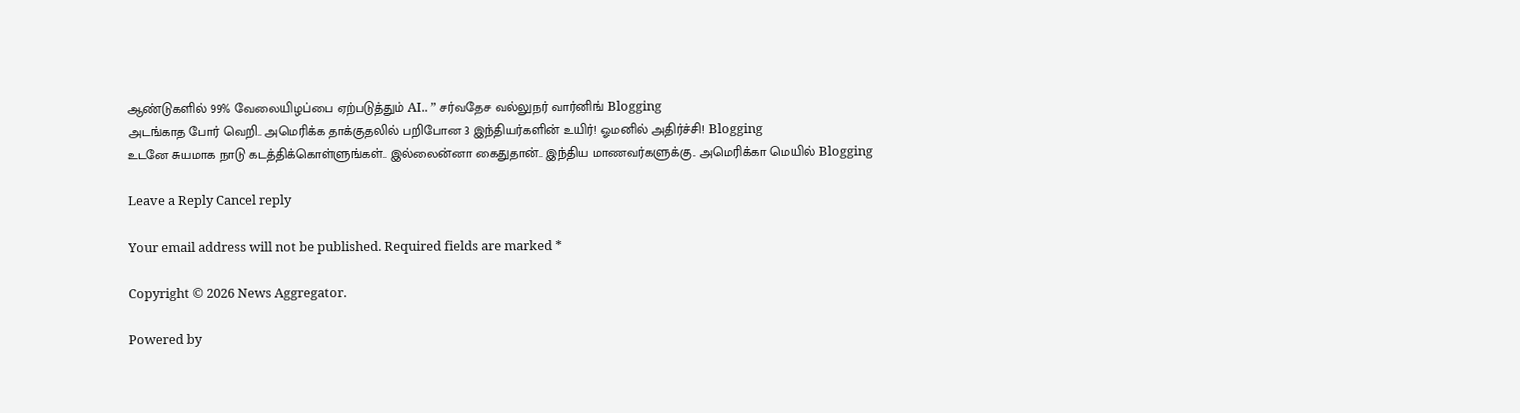ஆண்டுகளில் 99% வேலையிழப்பை ஏற்படுத்தும் AI.. ” சர்வதேச வல்லுநர் வார்னிங் Blogging
அடங்காத போர் வெறி.. அமெரிக்க தாக்குதலில் பறிபோன 3 இந்தியர்களின் உயிர்! ஓமனில் அதிர்ச்சி! Blogging
உடனே சுயமாக நாடு கடத்திக்கொள்ளுங்கள்.. இல்லைன்னா கைதுதான்.. இந்திய மாணவர்களுக்கு.. அமெரிக்கா மெயில் Blogging

Leave a Reply Cancel reply

Your email address will not be published. Required fields are marked *

Copyright © 2026 News Aggregator.

Powered by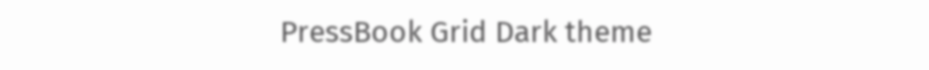PressBook Grid Dark theme